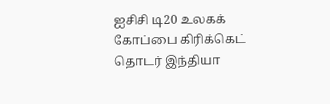ஐசிசி டி20 உலகக் கோப்பை கிரிக்கெட் தொடர் இந்தியா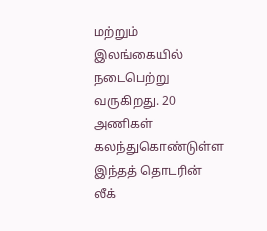மற்றும் இலங்கையில் நடைபெற்று வருகிறது. 20 அணிகள் கலந்துகொண்டுள்ள இந்தத் தொடரின் லீக்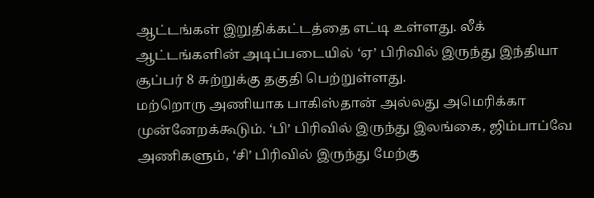ஆட்டங்கள் இறுதிக்கட்டத்தை எட்டி உள்ளது. லீக் ஆட்டங்களின் அடிப்படையில் ‘ஏ’ பிரிவில் இருந்து இந்தியா சூப்பர் 8 சுற்றுக்கு தகுதி பெற்றுள்ளது.
மற்றொரு அணியாக பாகிஸ்தான் அல்லது அமெரிக்கா முன்னேறக்கூடும். ‘பி’ பிரிவில் இருந்து இலங்கை, ஜிம்பாப்வே அணிகளும், ‘சி’ பிரிவில் இருந்து மேற்கு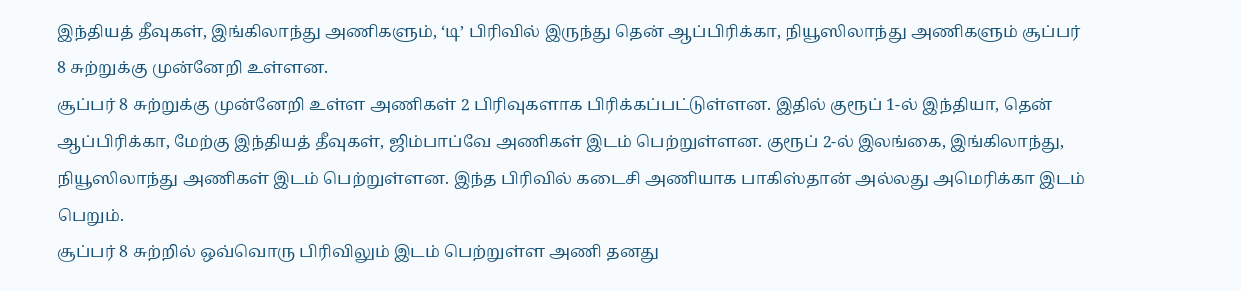இந்தியத் தீவுகள், இங்கிலாந்து அணிகளும், ‘டி’ பிரிவில் இருந்து தென் ஆப்பிரிக்கா, நியூஸிலாந்து அணிகளும் சூப்பர் 8 சுற்றுக்கு முன்னேறி உள்ளன.
சூப்பர் 8 சுற்றுக்கு முன்னேறி உள்ள அணிகள் 2 பிரிவுகளாக பிரிக்கப்பட்டுள்ளன. இதில் குரூப் 1-ல் இந்தியா, தென் ஆப்பிரிக்கா, மேற்கு இந்தியத் தீவுகள், ஜிம்பாப்வே அணிகள் இடம் பெற்றுள்ளன. குரூப் 2-ல் இலங்கை, இங்கிலாந்து, நியூஸிலாந்து அணிகள் இடம் பெற்றுள்ளன. இந்த பிரிவில் கடைசி அணியாக பாகிஸ்தான் அல்லது அமெரிக்கா இடம் பெறும்.
சூப்பர் 8 சுற்றில் ஒவ்வொரு பிரிவிலும் இடம் பெற்றுள்ள அணி தனது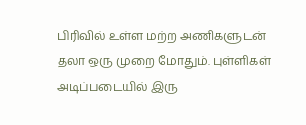பிரிவில் உள்ள மற்ற அணிகளுடன் தலா ஒரு முறை மோதும். புள்ளிகள் அடிப்படையில் இரு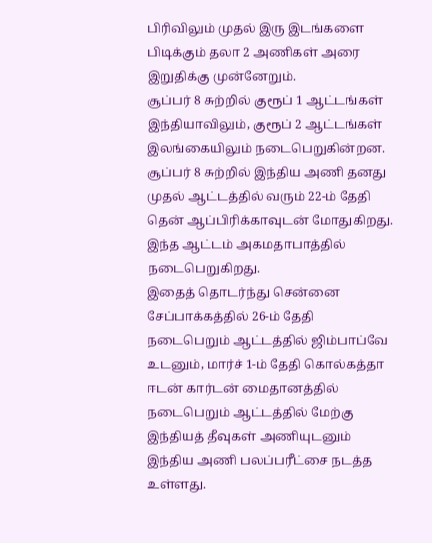பிரிவிலும் முதல் இரு இடங்களை பிடிக்கும் தலா 2 அணிகள் அரை இறுதிக்கு முன்னேறும்.
சூப்பர் 8 சுற்றில் குரூப் 1 ஆட்டங்கள் இந்தியாவிலும், குரூப் 2 ஆட்டங்கள் இலங்கையிலும் நடைபெறுகின்றன. சூப்பர் 8 சுற்றில் இந்திய அணி தனது முதல் ஆட்டத்தில் வரும் 22-ம் தேதி தென் ஆப்பிரிக்காவுடன் மோதுகிறது. இந்த ஆட்டம் அகமதாபாத்தில் நடைபெறுகிறது.
இதைத் தொடர்ந்து சென்னை சேப்பாக்கத்தில் 26-ம் தேதி நடைபெறும் ஆட்டத்தில் ஜிம்பாப்வே உடனும், மார்ச் 1-ம் தேதி கொல்கத்தா ஈடன் கார்டன் மைதானத்தில் நடைபெறும் ஆட்டத்தில் மேற்கு இந்தியத் தீவுகள் அணியுடனும் இந்திய அணி பலப்பரீட்சை நடத்த உள்ளது.